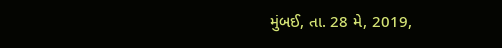મુંબઈ, તા. 28 મે, 2019,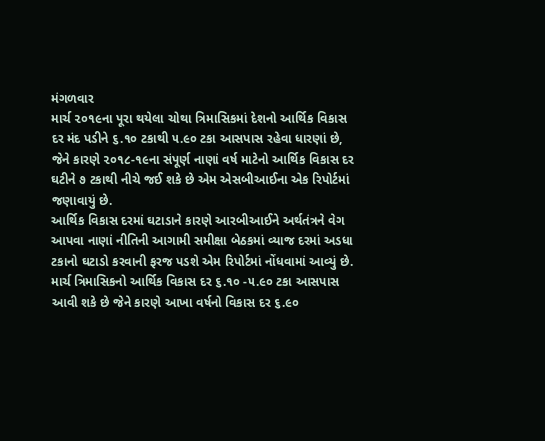મંગળવાર
માર્ચ ૨૦૧૯ના પૂરા થયેલા ચોથા ત્રિમાસિકમાં દેશનો આર્થિક વિકાસ દર મંદ પડીને ૬.૧૦ ટકાથી ૫.૯૦ ટકા આસપાસ રહેવા ધારણાં છે, જેને કારણે ૨૦૧૮-૧૯ના સંપૂર્ણ નાણાં વર્ષ માટેનો આર્થિક વિકાસ દર ઘટીને ૭ ટકાથી નીચે જઈ શકે છે એમ એસબીઆઈના એક રિપોર્ટમાં જણાવાયું છે.
આર્થિક વિકાસ દરમાં ઘટાડાને કારણે આરબીઆઈને અર્થતંત્રને વેગ આપવા નાણાં નીતિની આગામી સમીક્ષા બેઠકમાં વ્યાજ દરમાં અડધા ટકાનો ઘટાડો કરવાની ફરજ પડશે એમ રિપોર્ટમાં નોંધવામાં આવ્યું છે.
માર્ચ ત્રિમાસિકનો આર્થિક વિકાસ દર ૬.૧૦ -૫.૯૦ ટકા આસપાસ આવી શકે છે જેને કારણે આખા વર્ષનો વિકાસ દર ૬.૯૦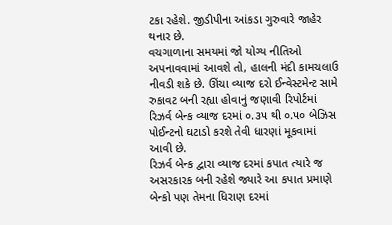ટકા રહેશે. જીડીપીના આંકડા ગુરુવારે જાહેર થનાર છે.
વચગાળાના સમયમાં જો યોગ્ય નીતિઓ અપનાવવામાં આવશે તો, હાલની મંદી કામચલાઉ નીવડી શકે છે. ઊંચા વ્યાજ દરો ઈન્વેસ્ટમેન્ટ સામે રુકાવટ બની રહ્યા હોવાનું જણાવી રિપોર્ટમાં રિઝર્વ બેન્ક વ્યાજ દરમાં ૦.૩૫ થી ૦.૫૦ બેઝિસ પોઈન્ટનો ઘટાડો કરશે તેવી ધારણાં મૂકવામાં આવી છે.
રિઝર્વ બેન્ક દ્વારા વ્યાજ દરમાં કપાત ત્યારે જ અસરકારક બની રહેશે જ્યારે આ કપાત પ્રમાણે બેન્કો પણ તેમના ધિરાણ દરમાં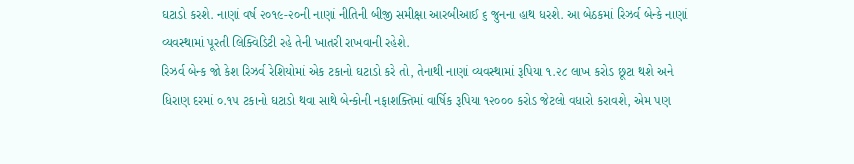ઘટાડો કરશે. નાણાં વર્ષ ૨૦૧૯-૨૦ની નાણાં નીતિની બીજી સમીક્ષા આરબીઆઈ ૬ જુનના હાથ ધરશે. આ બેઠકમાં રિઝર્વ બેન્કે નાણાં વ્યવસ્થામાં પૂરતી લિક્વિડિટી રહે તેની ખાતરી રાખવાની રહેશે.
રિઝર્વ બેન્ક જો કેશ રિઝર્વ રેશિયોમાં એક ટકાનો ઘટાડો કરે તો, તેનાથી નાણાં વ્યવસ્થામાં રૂપિયા ૧.૨૮ લાખ કરોડ છૂટા થશે અને ધિરાણ દરમાં ૦.૧૫ ટકાનો ઘટાડો થવા સાથે બેન્કોની નફાશક્તિમાં વાર્ષિક રૂપિયા ૧૨૦૦૦ કરોડ જેટલો વધારો કરાવશે, એમ પણ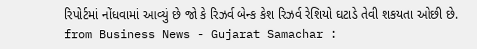રિપોર્ટમાં નોંધવામાં આવ્યું છે જો કે રિઝર્વ બેન્ક કેશ રિઝર્વ રેશિયો ઘટાડે તેવી શકયતા ઓછી છે.
from Business News - Gujarat Samachar :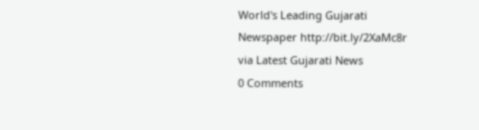World's Leading Gujarati Newspaper http://bit.ly/2XaMc8r
via Latest Gujarati News
0 Comments